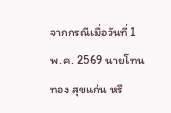จากกรณีเมื่อวันที่ 1 พ.ค. 2569 นายโทนทอง สุขแก่น หรื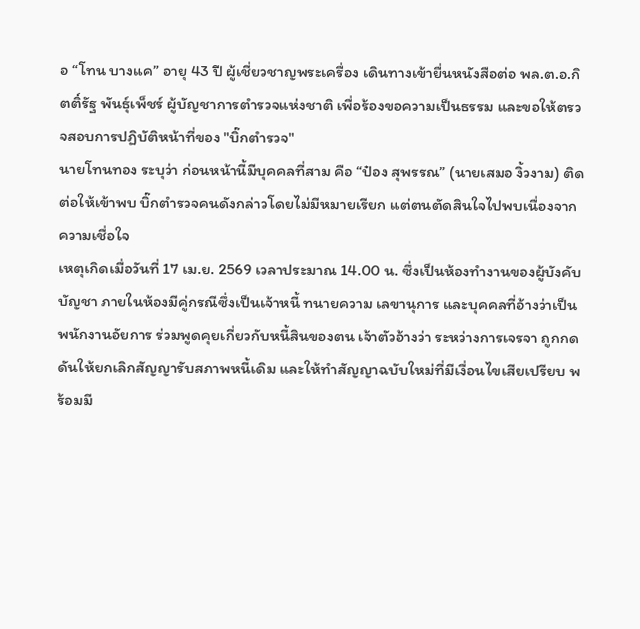อ “โทน บางแค” อายุ 43 ปี ผู้เชี่ยวชาญพระเครื่อง เดินทางเข้ายื่นหนังสือต่อ พล.ต.อ.กิตติ์รัฐ พันธุ์เพ็ชร์ ผู้บัญชาการตำรวจแห่งชาติ เพื่อร้องขอความเป็นธรรม และขอให้ตรวจสอบการปฏิบัติหน้าที่ของ "บิ๊กตำรวจ"
นายโทนทอง ระบุว่า ก่อนหน้านี้มีบุคคลที่สาม คือ “ป๋อง สุพรรณ” (นายเสมอ งิ้วงาม) ติดต่อให้เข้าพบ บิ๊กตำรวจคนดังกล่าวโดยไม่มีหมายเรียก แต่ตนตัดสินใจไปพบเนื่องจากความเชื่อใจ
เหตุเกิดเมื่อวันที่ 17 เม.ย. 2569 เวลาประมาณ 14.00 น. ซึ่งเป็นห้องทำงานของผู้บังคับบัญชา ภายในห้องมีคู่กรณีซึ่งเป็นเจ้าหนี้ ทนายความ เลขานุการ และบุคคลที่อ้างว่าเป็นพนักงานอัยการ ร่วมพูดคุยเกี่ยวกับหนี้สินของตน เจ้าตัวอ้างว่า ระหว่างการเจรจา ถูกกดดันให้ยกเลิกสัญญารับสภาพหนี้เดิม และให้ทำสัญญาฉบับใหม่ที่มีเงื่อนไขเสียเปรียบ พร้อมมี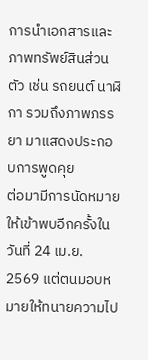การนำเอกสารและภาพทรัพย์สินส่วนตัว เช่น รถยนต์ นาฬิกา รวมถึงภาพภรรยา มาแสดงประกอบการพูดคุย
ต่อมามีการนัดหมายให้เข้าพบอีกครั้งในวันที่ 24 เม.ย. 2569 แต่ตนมอบหมายให้ทนายความไป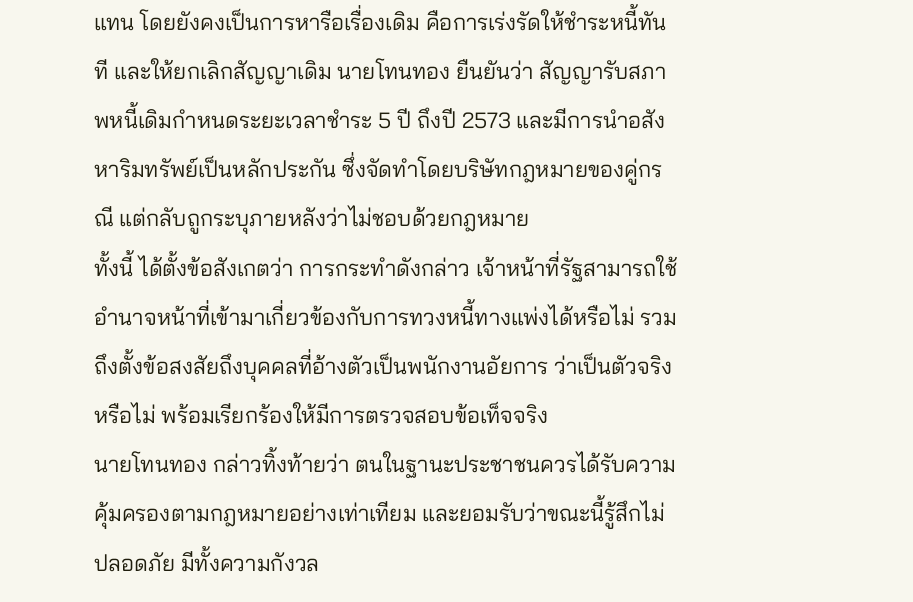แทน โดยยังคงเป็นการหารือเรื่องเดิม คือการเร่งรัดให้ชำระหนี้ทันที และให้ยกเลิกสัญญาเดิม นายโทนทอง ยืนยันว่า สัญญารับสภาพหนี้เดิมกำหนดระยะเวลาชำระ 5 ปี ถึงปี 2573 และมีการนำอสังหาริมทรัพย์เป็นหลักประกัน ซึ่งจัดทำโดยบริษัทกฎหมายของคู่กรณี แต่กลับถูกระบุภายหลังว่าไม่ชอบด้วยกฎหมาย
ทั้งนี้ ได้ตั้งข้อสังเกตว่า การกระทำดังกล่าว เจ้าหน้าที่รัฐสามารถใช้อำนาจหน้าที่เข้ามาเกี่ยวข้องกับการทวงหนี้ทางแพ่งได้หรือไม่ รวมถึงตั้งข้อสงสัยถึงบุคคลที่อ้างตัวเป็นพนักงานอัยการ ว่าเป็นตัวจริงหรือไม่ พร้อมเรียกร้องให้มีการตรวจสอบข้อเท็จจริง
นายโทนทอง กล่าวทิ้งท้ายว่า ตนในฐานะประชาชนควรได้รับความคุ้มครองตามกฎหมายอย่างเท่าเทียม และยอมรับว่าขณะนี้รู้สึกไม่ปลอดภัย มีทั้งความกังวล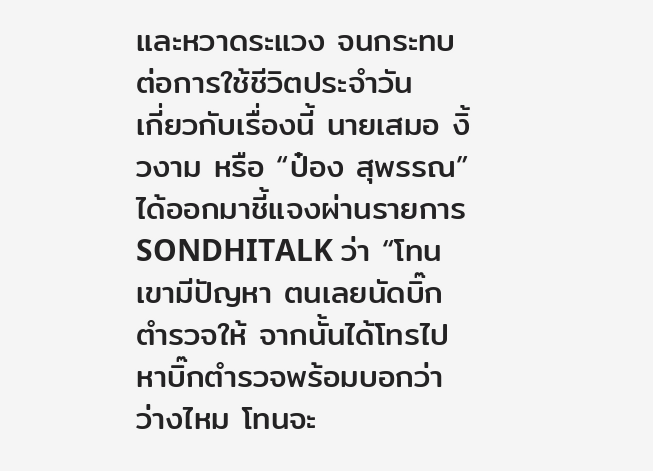และหวาดระแวง จนกระทบต่อการใช้ชีวิตประจำวัน
เกี่ยวกับเรื่องนี้ นายเสมอ งิ้วงาม หรือ “ป๋อง สุพรรณ” ได้ออกมาชี้แจงผ่านรายการ SONDHITALK ว่า “โทนเขามีปัญหา ตนเลยนัดบิ๊กตำรวจให้ จากนั้นได้โทรไปหาบิ๊กตำรวจพร้อมบอกว่าว่างไหม โทนจะ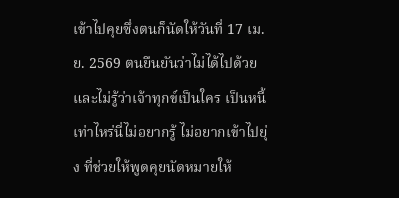เข้าไปคุยซึ่งตนก็นัดให้วันที่ 17 เม.ย. 2569 ตนยืนยันว่าไม่ได้ไปด้วย และไม่รู้ว่าเจ้าทุกข์เป็นใคร เป็นหนี้เท่าไหร่นี่ไม่อยากรู้ ไม่อยากเข้าไปยุ่ง ที่ช่วยให้พูดคุยนัดหมายให้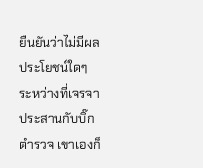ยืนยันว่าไม่มีผลประโยชน์ใดๆ
ระหว่างที่เจรจาประสานกับบิ๊กตำรวจ เขาเองก็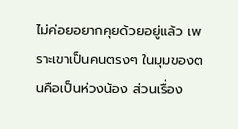ไม่ค่อยอยากคุยด้วยอยู่แล้ว เพราะเขาเป็นคนตรงๆ ในมุมของตนคือเป็นห่วงน้อง ส่วนเรื่อง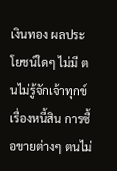เงินทอง ผลประโยชน์ใดๆ ไม่มี ตนไม่รู้จักเจ้าทุกข์ เรื่องหนี้สิน การซื้อขายต่างๆ ตนไม่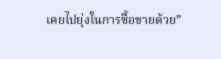เคยไปยุ่งในการซื้อขายด้วย”